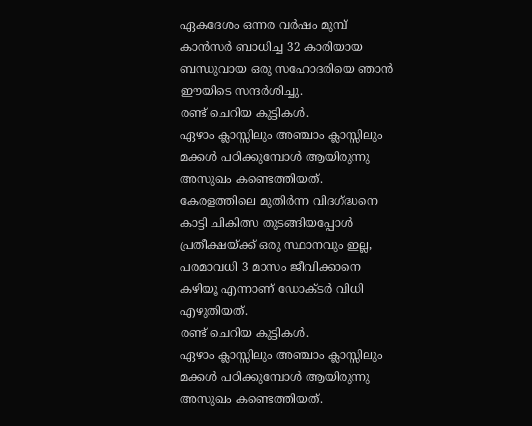ഏകദേശം ഒന്നര വർഷം മുമ്പ് കാൻസർ ബാധിച്ച 32 കാരിയായ ബന്ധുവായ ഒരു സഹോദരിയെ ഞാൻ ഈയിടെ സന്ദർശിച്ചു.
രണ്ട് ചെറിയ കുട്ടികൾ.
ഏഴാം ക്ലാസ്സിലും അഞ്ചാം ക്ലാസ്സിലും മക്കൾ പഠിക്കുമ്പോൾ ആയിരുന്നു അസുഖം കണ്ടെത്തിയത്.
കേരളത്തിലെ മുതിർന്ന വിദഗ്ദ്ധനെ കാട്ടി ചികിത്സ തുടങ്ങിയപ്പോൾ പ്രതീക്ഷയ്ക്ക് ഒരു സ്ഥാനവും ഇല്ല, പരമാവധി 3 മാസം ജീവിക്കാനെ കഴിയൂ എന്നാണ് ഡോക്ടർ വിധി എഴുതിയത്.
രണ്ട് ചെറിയ കുട്ടികൾ.
ഏഴാം ക്ലാസ്സിലും അഞ്ചാം ക്ലാസ്സിലും മക്കൾ പഠിക്കുമ്പോൾ ആയിരുന്നു അസുഖം കണ്ടെത്തിയത്.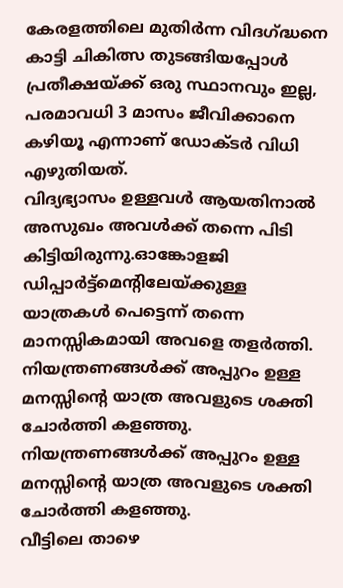കേരളത്തിലെ മുതിർന്ന വിദഗ്ദ്ധനെ കാട്ടി ചികിത്സ തുടങ്ങിയപ്പോൾ പ്രതീക്ഷയ്ക്ക് ഒരു സ്ഥാനവും ഇല്ല, പരമാവധി 3 മാസം ജീവിക്കാനെ കഴിയൂ എന്നാണ് ഡോക്ടർ വിധി എഴുതിയത്.
വിദ്യഭ്യാസം ഉള്ളവൾ ആയതിനാൽ അസുഖം അവൾക്ക് തന്നെ പിടി കിട്ടിയിരുന്നു.ഓങ്കോളജി ഡിപ്പാർട്ട്മെന്റിലേയ്ക്കുള്ള യാത്രകൾ പെട്ടെന്ന് തന്നെ മാനസ്സികമായി അവളെ തളർത്തി.
നിയന്ത്രണങ്ങൾക്ക് അപ്പുറം ഉള്ള മനസ്സിന്റെ യാത്ര അവളുടെ ശക്തി ചോർത്തി കളഞ്ഞു.
നിയന്ത്രണങ്ങൾക്ക് അപ്പുറം ഉള്ള മനസ്സിന്റെ യാത്ര അവളുടെ ശക്തി ചോർത്തി കളഞ്ഞു.
വീട്ടിലെ താഴെ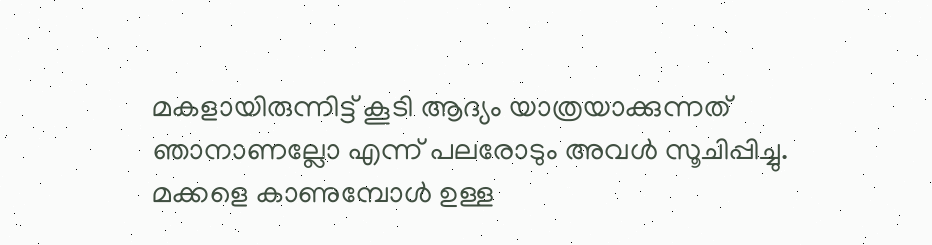മകളായിരുന്നിട്ട് കൂടി ആദ്യം യാത്രയാക്കുന്നത് ഞാനാണല്ലോ എന്ന് പലരോടും അവൾ സൂചിപ്പിച്ചു.
മക്കളെ കാണുമ്പോൾ ഉള്ള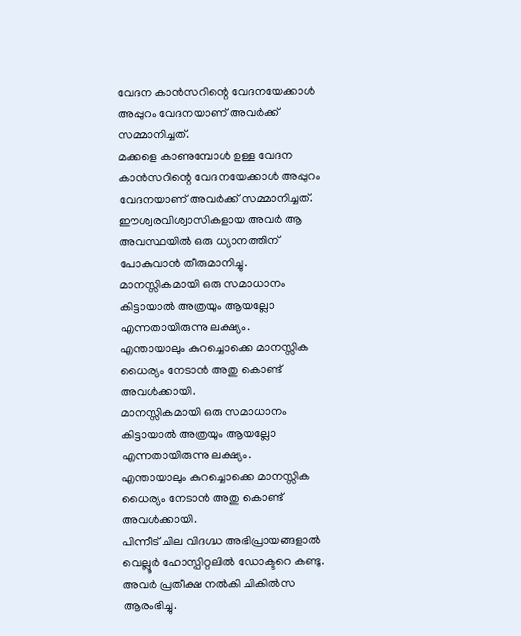വേദന കാൻസറിന്റെ വേദനയേക്കാൾ അപ്പുറം വേദനയാണ് അവർക്ക് സമ്മാനിച്ചത്.
മക്കളെ കാണുമ്പോൾ ഉള്ള വേദന കാൻസറിന്റെ വേദനയേക്കാൾ അപ്പുറം വേദനയാണ് അവർക്ക് സമ്മാനിച്ചത്.
ഈശ്വരവിശ്വാസികളായ അവർ ആ അവസ്ഥയിൽ ഒരു ധ്യാനത്തിന് പോകുവാൻ തീരുമാനിച്ചു.
മാനസ്സികമായി ഒരു സമാധാനം കിട്ടായാൽ അത്രയും ആയല്ലോ എന്നതായിരുന്നു ലക്ഷ്യം.
എന്തായാലും കുറച്ചൊക്കെ മാനസ്സിക ധൈര്യം നേടാൻ അതു കൊണ്ട് അവൾക്കായി.
മാനസ്സികമായി ഒരു സമാധാനം കിട്ടായാൽ അത്രയും ആയല്ലോ എന്നതായിരുന്നു ലക്ഷ്യം.
എന്തായാലും കുറച്ചൊക്കെ മാനസ്സിക ധൈര്യം നേടാൻ അതു കൊണ്ട് അവൾക്കായി.
പിന്നീട് ചില വിദഗ്ദ്ധ അഭിപ്രായങ്ങളാൽ വെല്ലൂർ ഹോസ്പിറ്റലിൽ ഡോക്ടറെ കണ്ടു. അവർ പ്രതീക്ഷ നൽകി ചികിൽസ ആരംഭിച്ചു.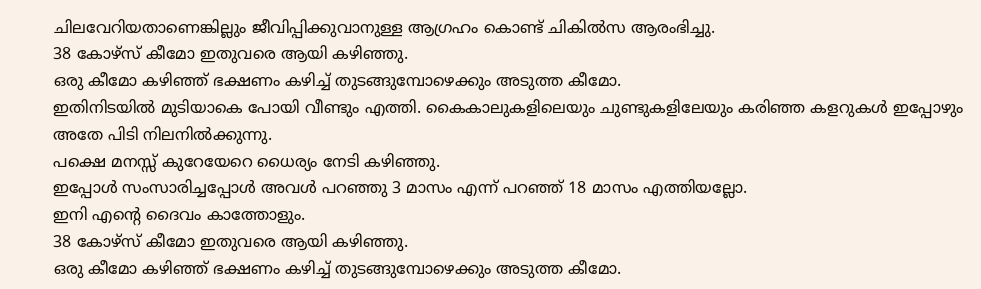ചിലവേറിയതാണെങ്കില്ലും ജീവിപ്പിക്കുവാനുള്ള ആഗ്രഹം കൊണ്ട് ചികിൽസ ആരംഭിച്ചു.
38 കോഴ്സ് കീമോ ഇതുവരെ ആയി കഴിഞ്ഞു.
ഒരു കീമോ കഴിഞ്ഞ് ഭക്ഷണം കഴിച്ച് തുടങ്ങുമ്പോഴെക്കും അടുത്ത കീമോ.
ഇതിനിടയിൽ മുടിയാകെ പോയി വീണ്ടും എത്തി. കൈകാലുകളിലെയും ചുണ്ടുകളിലേയും കരിഞ്ഞ കളറുകൾ ഇപ്പോഴും അതേ പിടി നിലനിൽക്കുന്നു.
പക്ഷെ മനസ്സ് കുറേയേറെ ധൈര്യം നേടി കഴിഞ്ഞു.
ഇപ്പോൾ സംസാരിച്ചപ്പോൾ അവൾ പറഞ്ഞു 3 മാസം എന്ന് പറഞ്ഞ് 18 മാസം എത്തിയല്ലോ.
ഇനി എന്റെ ദൈവം കാത്തോളും.
38 കോഴ്സ് കീമോ ഇതുവരെ ആയി കഴിഞ്ഞു.
ഒരു കീമോ കഴിഞ്ഞ് ഭക്ഷണം കഴിച്ച് തുടങ്ങുമ്പോഴെക്കും അടുത്ത കീമോ.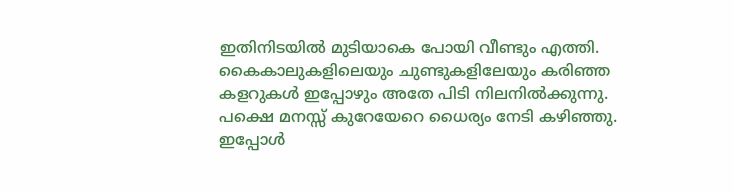ഇതിനിടയിൽ മുടിയാകെ പോയി വീണ്ടും എത്തി. കൈകാലുകളിലെയും ചുണ്ടുകളിലേയും കരിഞ്ഞ കളറുകൾ ഇപ്പോഴും അതേ പിടി നിലനിൽക്കുന്നു.
പക്ഷെ മനസ്സ് കുറേയേറെ ധൈര്യം നേടി കഴിഞ്ഞു.
ഇപ്പോൾ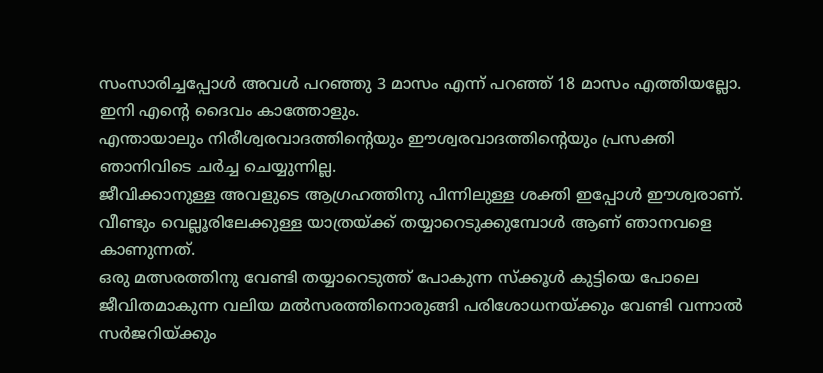സംസാരിച്ചപ്പോൾ അവൾ പറഞ്ഞു 3 മാസം എന്ന് പറഞ്ഞ് 18 മാസം എത്തിയല്ലോ.
ഇനി എന്റെ ദൈവം കാത്തോളും.
എന്തായാലും നിരീശ്വരവാദത്തിന്റെയും ഈശ്വരവാദത്തിന്റെയും പ്രസക്തി ഞാനിവിടെ ചർച്ച ചെയ്യുന്നില്ല.
ജീവിക്കാനുള്ള അവളുടെ ആഗ്രഹത്തിനു പിന്നിലുള്ള ശക്തി ഇപ്പോൾ ഈശ്വരാണ്.
വീണ്ടും വെല്ലൂരിലേക്കുള്ള യാത്രയ്ക്ക് തയ്യാറെടുക്കുമ്പോൾ ആണ് ഞാനവളെ കാണുന്നത്.
ഒരു മത്സരത്തിനു വേണ്ടി തയ്യാറെടുത്ത് പോകുന്ന സ്ക്കൂൾ കുട്ടിയെ പോലെ ജീവിതമാകുന്ന വലിയ മൽസരത്തിനൊരുങ്ങി പരിശോധനയ്ക്കും വേണ്ടി വന്നാൽ സർജറിയ്ക്കും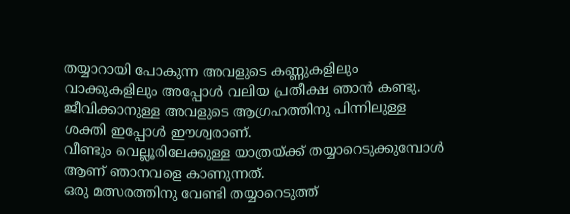തയ്യാറായി പോകുന്ന അവളുടെ കണ്ണുകളിലും വാക്കുകളിലും അപ്പോൾ വലിയ പ്രതീക്ഷ ഞാൻ കണ്ടു.
ജീവിക്കാനുള്ള അവളുടെ ആഗ്രഹത്തിനു പിന്നിലുള്ള ശക്തി ഇപ്പോൾ ഈശ്വരാണ്.
വീണ്ടും വെല്ലൂരിലേക്കുള്ള യാത്രയ്ക്ക് തയ്യാറെടുക്കുമ്പോൾ ആണ് ഞാനവളെ കാണുന്നത്.
ഒരു മത്സരത്തിനു വേണ്ടി തയ്യാറെടുത്ത്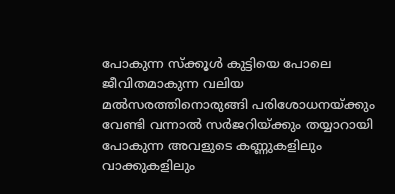പോകുന്ന സ്ക്കൂൾ കുട്ടിയെ പോലെ ജീവിതമാകുന്ന വലിയ മൽസരത്തിനൊരുങ്ങി പരിശോധനയ്ക്കും വേണ്ടി വന്നാൽ സർജറിയ്ക്കും തയ്യാറായി പോകുന്ന അവളുടെ കണ്ണുകളിലും വാക്കുകളിലും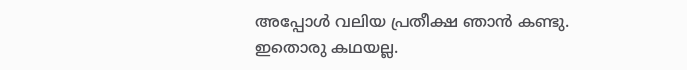അപ്പോൾ വലിയ പ്രതീക്ഷ ഞാൻ കണ്ടു.
ഇതൊരു കഥയല്ല.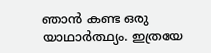ഞാൻ കണ്ട ഒരു യാഥാർത്ഥ്യം. ഇത്രയേ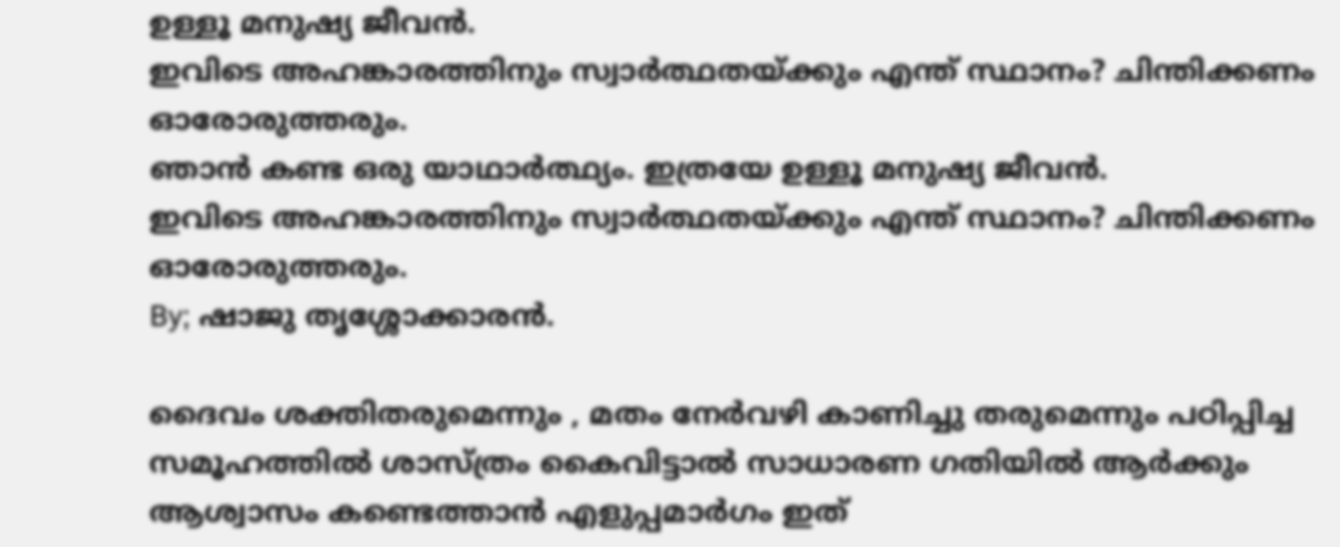ഉള്ളൂ മനുഷ്യ ജീവൻ.
ഇവിടെ അഹങ്കാരത്തിനും സ്വാർത്ഥതയ്ക്കും എന്ത് സ്ഥാനം? ചിന്തിക്കണം ഓരോരുത്തരും.
ഞാൻ കണ്ട ഒരു യാഥാർത്ഥ്യം. ഇത്രയേ ഉള്ളൂ മനുഷ്യ ജീവൻ.
ഇവിടെ അഹങ്കാരത്തിനും സ്വാർത്ഥതയ്ക്കും എന്ത് സ്ഥാനം? ചിന്തിക്കണം ഓരോരുത്തരും.
By; ഷാജു തൃശ്ശോക്കാരൻ.

ദൈവം ശക്തിതരുമെന്നും , മതം നേർവഴി കാണിച്ചു തരുമെന്നും പഠിപ്പിച്ച സമൂഹത്തിൽ ശാസ്ത്രം കൈവിട്ടാൽ സാധാരണ ഗതിയിൽ ആർക്കും ആശ്വാസം കണ്ടെത്താൻ എളുപ്പമാർഗം ഇത്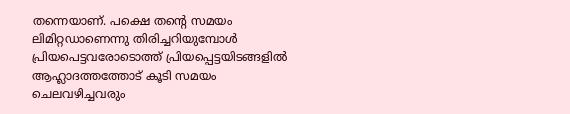തന്നെയാണ്. പക്ഷെ തന്റെ സമയം ലിമിറ്റഡാണെന്നു തിരിച്ചറിയുമ്പോൾ പ്രിയപെട്ടവരോടൊത്ത് പ്രിയപ്പെട്ടയിടങ്ങളിൽ ആഹ്ലാദത്തത്തോട് കൂടി സമയം ചെലവഴിച്ചവരും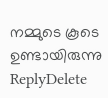നമ്മുടെ കൂടെ ഉണ്ടായിരുന്നു
ReplyDelete